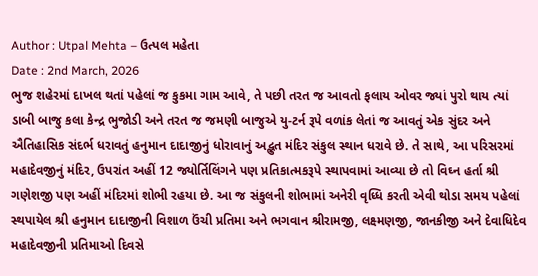Author : Utpal Mehta – ઉત્પલ મહેતા
Date : 2nd March, 2026
ભુજ શહેરમાં દાખલ થતાં પહેલાં જ કુકમા ગામ આવે, તે પછી તરત જ આવતો ફલાય ઓવર જ્યાં પુરો થાય ત્યાં ડાબી બાજુ કલા કેન્દ્ર ભુજોડી અને તરત જ જમણી બાજુએ યુ-ટર્ન રૂપે વળાંક લેતાં જ આવતું એક સુંદર અને ઐતિહાસિક સંદર્ભ ધરાવતું હનુમાન દાદાજીનું ધોરાવાનું અદ્ભુત મંદિર સંકુલ સ્થાન ધરાવે છે. તે સાથે, આ પરિસરમાં મહાદેવજીનું મંદિર, ઉપરાંત અહીં 12 જ્યોર્તિલિંગને પણ પ્રતિકાત્મકરૂપે સ્થાપવામાં આવ્યા છે તો વિઘ્ન હર્તા શ્રી ગણેશજી પણ અહીં મંદિરમાં શોભી રહયા છે. આ જ સંકુલની શોભામાં અનેરી વૃધ્ધિ કરતી એવી થોડા સમય પહેલાં સ્થપાયેલ શ્રી હનુમાન દાદાજીની વિશાળ ઉંચી પ્રતિમા અને ભગવાન શ્રીરામજી, લક્ષ્મણજી, જાનકીજી અને દેવાધિદેવ મહાદેવજીની પ્રતિમાઓ દિવસે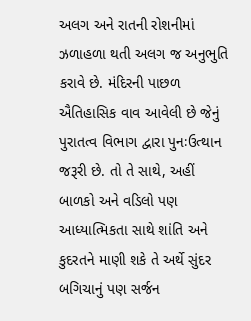અલગ અને રાતની રોશનીમાં ઝળાહળા થતી અલગ જ અનુભુતિ કરાવે છે. મંદિરની પાછળ ઐતિહાસિક વાવ આવેલી છે જેનું પુરાતત્વ વિભાગ દ્વારા પુનઃઉત્થાન જરૂરી છે. તો તે સાથે, અહીં બાળકો અને વડિલો પણ આધ્યાત્મિકતા સાથે શાંતિ અને કુદરતને માણી શકે તે અર્થે સુંદર બગિચાનું પણ સર્જન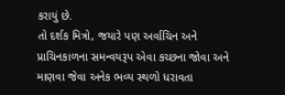કરાયું છે.
તો દર્શક મિત્રો, જયારે પણ અર્વાચિન અને પ્રાચિનકાળના સમન્વયરૂપ એવા કચ્છના જોવા અને માણવા જેવા અનેક ભવ્ય સ્થળો ધરાવતા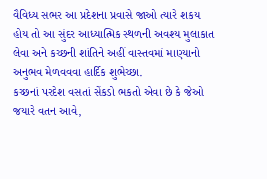વૈવિધ્ય સભર આ પ્રદેશના પ્રવાસે જાઓ ત્યારે શકય હોય તો આ સુંદર આધ્યાત્મિક સ્થળની અવશ્ય મુલાકાત લેવા અને કચ્છની શાંતિને અહીં વાસ્તવમાં માણ્યાનો અનુભવ મેળવવવા હાર્દિક શુભેચ્છા.
કચ્છનાં પરદેશ વસતાં સેંકડો ભકતો એવા છે કે જેઓ જયારે વતન આવે,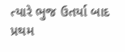ત્યારે ભુજ ઉતર્યા બાદ પ્રથમ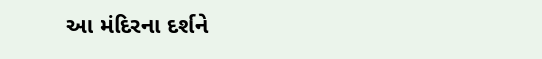આ મંદિરના દર્શને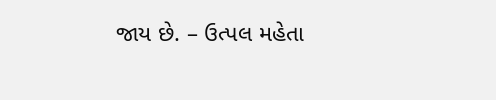જાય છે. – ઉત્પલ મહેતા